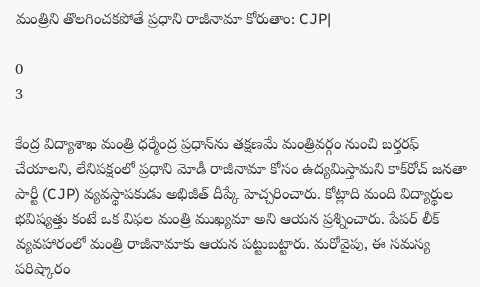మంత్రిని తొలగించకపోతే ప్రధాని రాజీనామా కోరుతాం: CJP|

0
3

కేంద్ర విద్యాశాఖ మంత్రి ధర్మేంద్ర ప్రధాన్‌ను తక్షణమే మంత్రివర్గం నుంచి బర్తరఫ్ చేయాలని, లేనిపక్షంలో ప్రధాని మోడీ రాజీనామా కోసం ఉద్యమిస్తామని కాక్‌రోచ్ జనతా పార్టీ (CJP) వ్యవస్థాపకుడు అభిజీత్ దీప్కే హెచ్చరించారు. కోట్లాది మంది విద్యార్థుల భవిష్యత్తు కంటే ఒక విఫల మంత్రి ముఖ్యమా అని ఆయన ప్రశ్నించారు. పేపర్ లీక్ వ్యవహారంలో మంత్రి రాజీనామాకు ఆయన పట్టుబట్టారు. మరోవైపు, ఈ సమస్య పరిష్కారం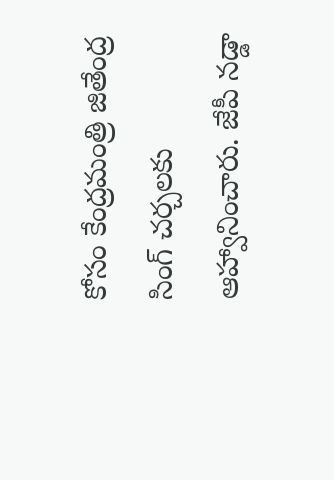కోసం కేంద్రమంత్రి జితేంద్ర సింగ్ చర్చలకు ఆహ్వానించారు. జేపీ నడ్డా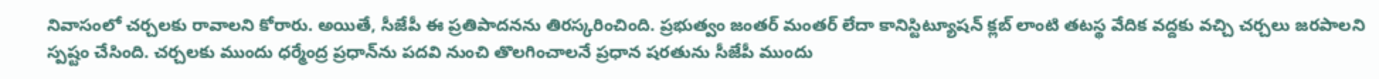నివాసంలో చర్చలకు రావాలని కోరారు. అయితే, సీజేపీ ఈ ప్రతిపాదనను తిరస్కరించింది. ప్రభుత్వం జంతర్ మంతర్ లేదా కానిస్టిట్యూషన్ క్లబ్ లాంటి తటస్థ వేదిక వద్దకు వచ్చి చర్చలు జరపాలని స్పష్టం చేసింది. చర్చలకు ముందు ధర్మేంద్ర ప్రధాన్‌ను పదవి నుంచి తొలగించాలనే ప్రధాన షరతును సీజేపీ ముందు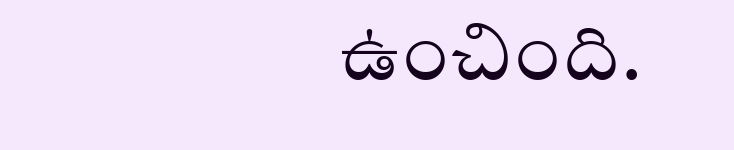ఉంచింది.